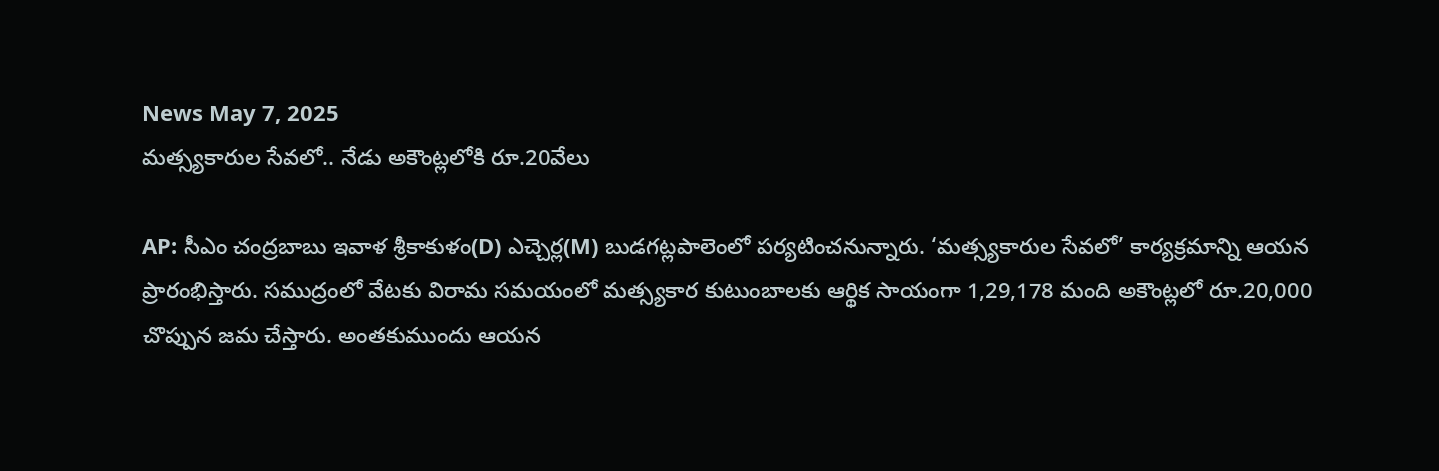News May 7, 2025
మత్స్యకారుల సేవలో.. నేడు అకౌంట్లలోకి రూ.20వేలు

AP: సీఎం చంద్రబాబు ఇవాళ శ్రీకాకుళం(D) ఎచ్చెర్ల(M) బుడగట్లపాలెంలో పర్యటించనున్నారు. ‘మత్స్యకారుల సేవలో’ కార్యక్రమాన్ని ఆయన ప్రారంభిస్తారు. సముద్రంలో వేటకు విరామ సమయంలో మత్స్యకార కుటుంబాలకు ఆర్థిక సాయంగా 1,29,178 మంది అకౌంట్లలో రూ.20,000 చొప్పున జమ చేస్తారు. అంతకుముందు ఆయన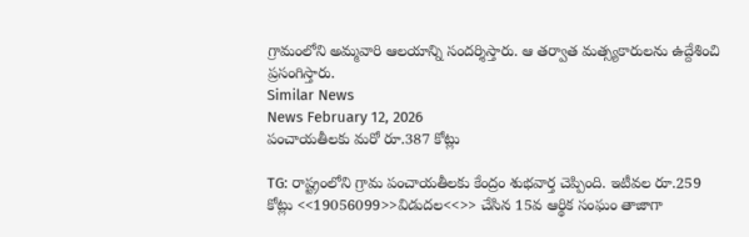గ్రామంలోని అమ్మవారి ఆలయాన్ని సందర్శిస్తారు. ఆ తర్వాత మత్స్యకారులను ఉద్దేశించి ప్రసంగిస్తారు.
Similar News
News February 12, 2026
పంచాయతీలకు మరో రూ.387 కోట్లు

TG: రాష్ట్రంలోని గ్రామ పంచాయతీలకు కేంద్రం శుభవార్త చెప్పింది. ఇటీవల రూ.259 కోట్లు <<19056099>>విడుదల<<>> చేసిన 15వ ఆర్థిక సంఘం తాజాగా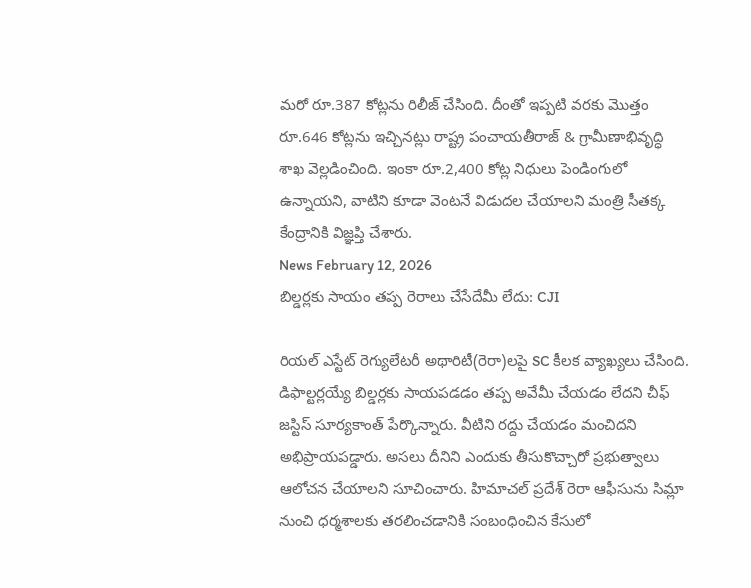మరో రూ.387 కోట్లను రిలీజ్ చేసింది. దీంతో ఇప్పటి వరకు మొత్తం రూ.646 కోట్లను ఇచ్చినట్లు రాష్ట్ర పంచాయతీరాజ్ & గ్రామీణాభివృద్ధి శాఖ వెల్లడించింది. ఇంకా రూ.2,400 కోట్ల నిధులు పెండింగులో ఉన్నాయని, వాటిని కూడా వెంటనే విడుదల చేయాలని మంత్రి సీతక్క కేంద్రానికి విజ్ఞప్తి చేశారు.
News February 12, 2026
బిల్డర్లకు సాయం తప్ప రెరాలు చేసేదేమీ లేదు: CJI

రియల్ ఎస్టేట్ రెగ్యులేటరీ అథారిటీ(రెరా)లపై SC కీలక వ్యాఖ్యలు చేసింది. డిఫాల్టర్లయ్యే బిల్డర్లకు సాయపడడం తప్ప అవేమీ చేయడం లేదని చీఫ్ జస్టిస్ సూర్యకాంత్ పేర్కొన్నారు. వీటిని రద్దు చేయడం మంచిదని అభిప్రాయపడ్డారు. అసలు దీనిని ఎందుకు తీసుకొచ్చారో ప్రభుత్వాలు ఆలోచన చేయాలని సూచించారు. హిమాచల్ ప్రదేశ్ రెరా ఆఫీసును సిమ్లా నుంచి ధర్మశాలకు తరలించడానికి సంబంధించిన కేసులో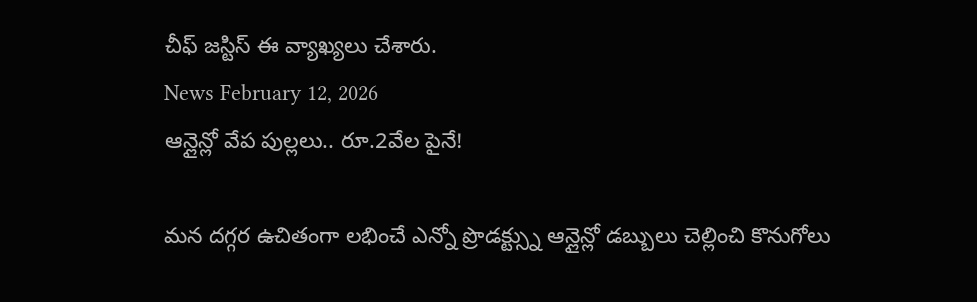చీఫ్ జస్టిస్ ఈ వ్యాఖ్యలు చేశారు.
News February 12, 2026
ఆన్లైన్లో వేప పుల్లలు.. రూ.2వేల పైనే!

మన దగ్గర ఉచితంగా లభించే ఎన్నో ప్రొడక్ట్స్ను ఆన్లైన్లో డబ్బులు చెల్లించి కొనుగోలు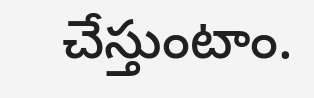చేస్తుంటాం.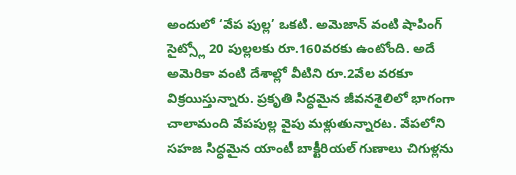అందులో ‘వేప పుల్ల’ ఒకటి. అమెజాన్ వంటి షాపింగ్ సైట్స్లో 20 పుల్లలకు రూ.160వరకు ఉంటోంది. అదే అమెరికా వంటి దేశాల్లో వీటిని రూ.2వేల వరకూ విక్రయిస్తున్నారు. ప్రకృతి సిద్ధమైన జీవనశైలిలో భాగంగా చాలామంది వేపపుల్ల వైపు మళ్లుతున్నారట. వేపలోని సహజ సిద్ధమైన యాంటీ బాక్టీరియల్ గుణాలు చిగుళ్లను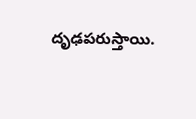దృఢపరుస్తాయి.